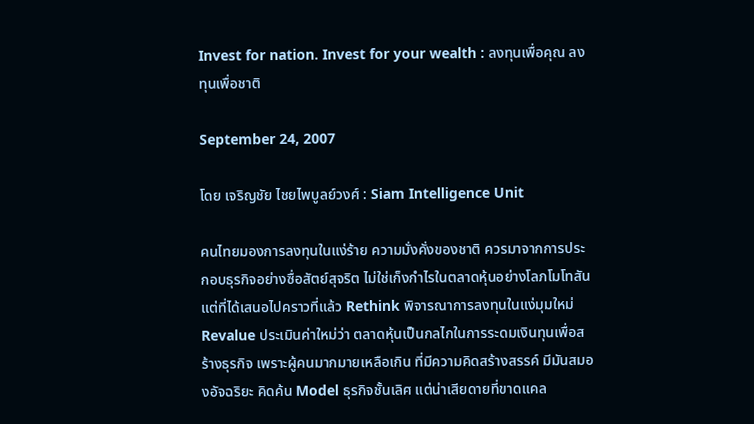Invest for nation. Invest for your wealth : ลงทุนเพื่อคุณ ลงทุนเพื่อชาติ

September 24, 2007

โดย เจริญชัย ไชยไพบูลย์วงศ์ : Siam Intelligence Unit

คนไทยมองการลงทุนในแง่ร้าย ความมั่งคั่งของชาติ ควรมาจากการประกอบธุรกิจอย่างซื่อสัตย์สุจริต ไม่ใช่เก็งกำไรในตลาดหุ้นอย่างโลภโมโทสัน แต่ที่ได้เสนอไปคราวที่แล้ว Rethink พิจารณาการลงทุนในแง่มุมใหม่ Revalue ประเมินค่าใหม่ว่า ตลาดหุ้นเป็นกลไกในการระดมเงินทุนเพื่อสร้างธุรกิจ เพราะผู้คนมากมายเหลือเกิน ที่มีความคิดสร้างสรรค์ มีมันสมองอัจฉริยะ คิดค้น Model ธุรกิจชั้นเลิศ แต่น่าเสียดายที่ขาดแคล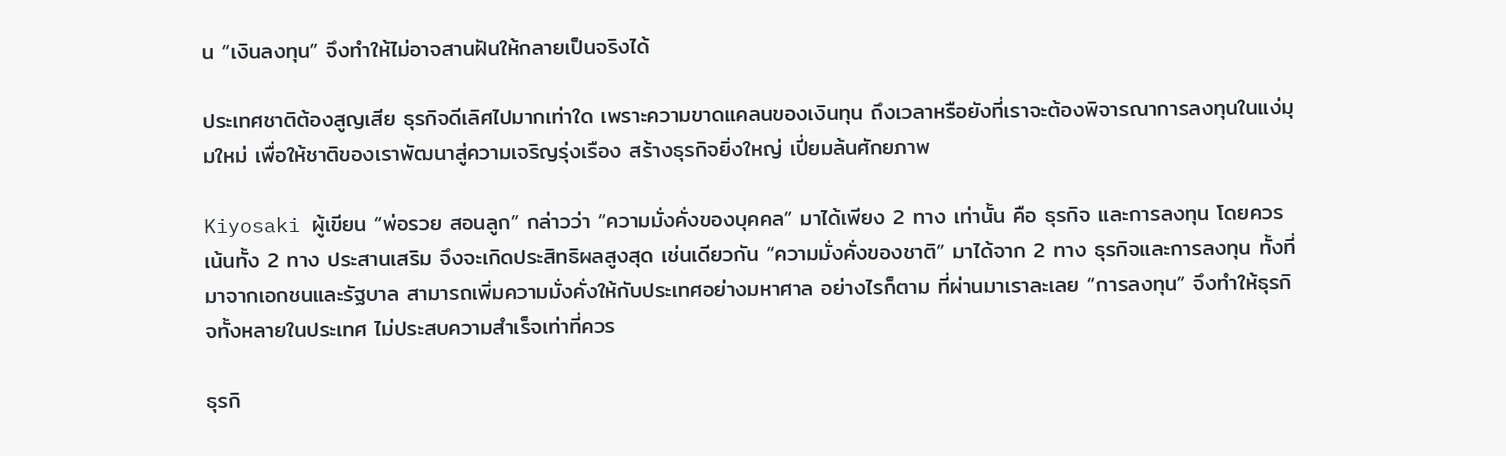น “เงินลงทุน” จึงทำให้ไม่อาจสานฝันให้กลายเป็นจริงได้

ประเทศชาติต้องสูญเสีย ธุรกิจดีเลิศไปมากเท่าใด เพราะความขาดแคลนของเงินทุน ถึงเวลาหรือยังที่เราจะต้องพิจารณาการลงทุนในแง่มุมใหม่ เพื่อให้ชาติของเราพัฒนาสู่ความเจริญรุ่งเรือง สร้างธุรกิจยิ่งใหญ่ เปี่ยมล้นศักยภาพ

Kiyosaki ผู้เขียน “พ่อรวย สอนลูก” กล่าวว่า “ความมั่งคั่งของบุคคล” มาได้เพียง 2 ทาง เท่านั้น คือ ธุรกิจ และการลงทุน โดยควรเน้นทั้ง 2 ทาง ประสานเสริม จึงจะเกิดประสิทธิผลสูงสุด เช่นเดียวกัน “ความมั่งคั่งของชาติ” มาได้จาก 2 ทาง ธุรกิจและการลงทุน ทั้งที่มาจากเอกชนและรัฐบาล สามารถเพิ่มความมั่งคั่งให้กับประเทศอย่างมหาศาล อย่างไรก็ตาม ที่ผ่านมาเราละเลย “การลงทุน” จึงทำให้ธุรกิจทั้งหลายในประเทศ ไม่ประสบความสำเร็จเท่าที่ควร

ธุรกิ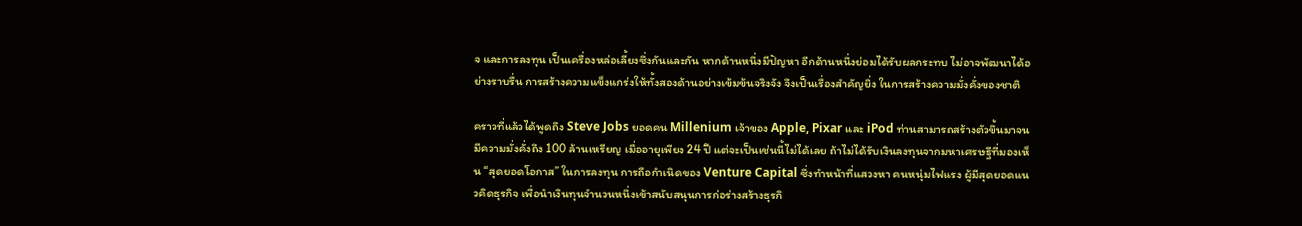จ และการลงทุน เป็นเครื่องหล่อเลี้ยงซึ่งกันและกัน หากด้านหนึ่งมีปัญหา อีกด้านหนึ่งย่อมได้รับผลกระทบ ไม่อาจพัฒนาได้อย่างราบรื่น การสร้างความแข็งแกร่งให้ทั้งสองด้านอย่างเข้มข้นจริงจัง จึงเป็นเรื่องสำคัญยิ่ง ในการสร้างความมั่งคั่งของชาติ

คราวที่แล้วได้พูดถึง Steve Jobs ยอดคน Millenium เจ้าของ Apple, Pixar และ iPod ท่านสามารถสร้างตัวขึ้นมาจนมีความมั่งคั่งถึง 100 ล้านเหรียญ เมื่ออายุเพียง 24 ปี แต่จะเป็นเช่นนี้ไม่ได้เลย ถ้าไม่ได้รับเงินลงทุนจากมหาเศรษฐีที่มองเห็น “สุดยอดโอกาส” ในการลงทุน การถือกำเนิดของ Venture Capital ซึ่งทำหน้าที่แสวงหา คนหนุ่มไฟแรง ผู้มีสุดยอดแนวคิดธุรกิจ เพื่อนำเงินทุนจำนวนหนึ่งเข้าสนับสนุนการก่อร่างสร้างธุรกิ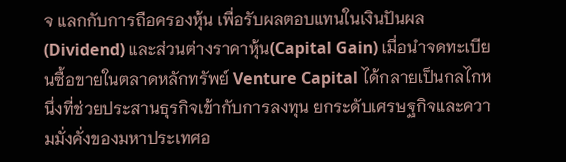จ แลกกับการถือครองหุ้น เพื่อรับผลตอบแทนในเงินปันผล (Dividend) และส่วนต่างราคาหุ้น(Capital Gain) เมื่อนำจดทะเบียนซื้อขายในตลาดหลักทรัพย์ Venture Capital ได้กลายเป็นกลไกหนึ่งที่ช่วยประสานธุรกิจเข้ากับการลงทุน ยกระดับเศรษฐกิจและความมั่งคั่งของมหาประเทศอ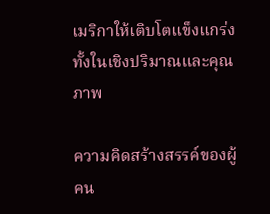เมริกาให้เติบโตแข็งแกร่งทั้งในเชิงปริมาณและคุณภาพ

ความคิดสร้างสรรค์ของผู้คน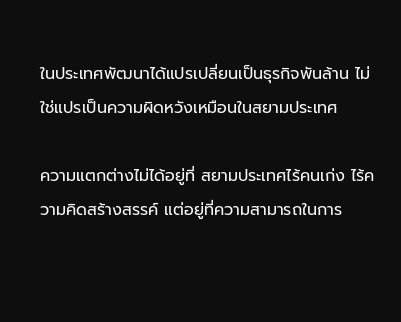ในประเทศพัฒนาได้แปรเปลี่ยนเป็นธุรกิจพันล้าน ไม่ใช่แปรเป็นความผิดหวังเหมือนในสยามประเทศ

ความแตกต่างไม่ได้อยู่ที่ สยามประเทศไร้คนเก่ง ไร้ความคิดสร้างสรรค์ แต่อยู่ที่ความสามารถในการ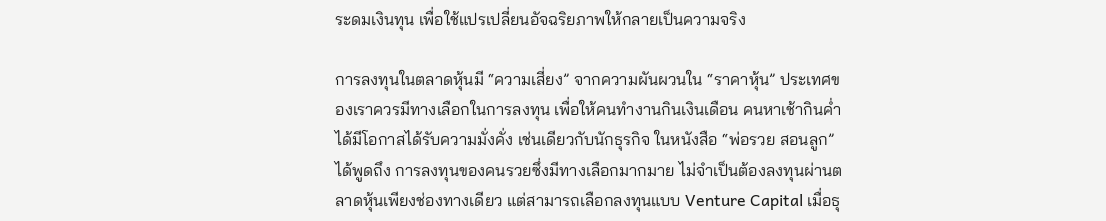ระดมเงินทุน เพื่อใช้แปรเปลี่ยนอัจฉริยภาพให้กลายเป็นความจริง

การลงทุนในตลาดหุ้นมี “ความเสี่ยง” จากความผันผวนใน “ราคาหุ้น” ประเทศของเราควรมีทางเลือกในการลงทุน เพื่อให้คนทำงานกินเงินเดือน คนหาเช้ากินค่ำ ได้มีโอกาสได้รับความมั่งคั่ง เช่นเดียวกับนักธุรกิจ ในหนังสือ “พ่อรวย สอนลูก” ได้พูดถึง การลงทุนของคนรวยซึ่งมีทางเลือกมากมาย ไม่จำเป็นต้องลงทุนผ่านตลาดหุ้นเพียงช่องทางเดียว แต่สามารถเลือกลงทุนแบบ Venture Capital เมื่อธุ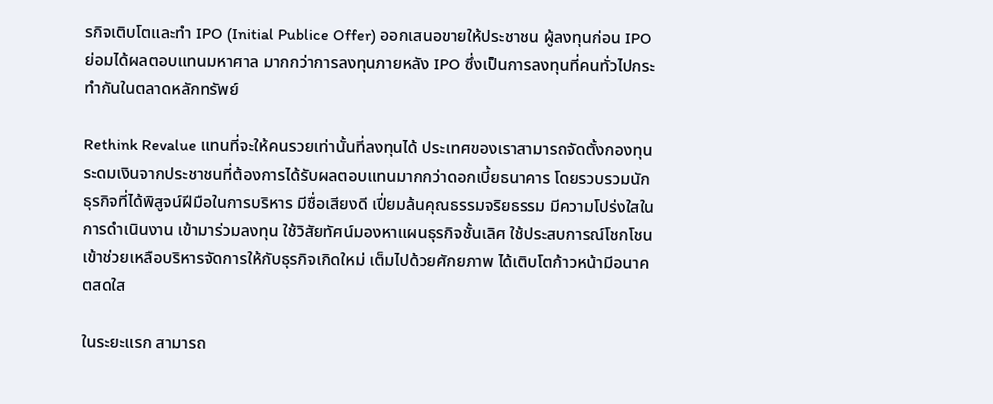รกิจเติบโตและทำ IPO (Initial Publice Offer) ออกเสนอขายให้ประชาชน ผู้ลงทุนก่อน IPO ย่อมได้ผลตอบแทนมหาศาล มากกว่าการลงทุนภายหลัง IPO ซึ่งเป็นการลงทุนที่คนทั่วไปกระทำกันในตลาดหลักทรัพย์

Rethink Revalue แทนที่จะให้คนรวยเท่านั้นที่ลงทุนได้ ประเทศของเราสามารถจัดตั้งกองทุนระดมเงินจากประชาชนที่ต้องการได้รับผลตอบแทนมากกว่าดอกเบี้ยธนาคาร โดยรวบรวมนักธุรกิจที่ได้พิสูจน์ฝีมือในการบริหาร มีชื่อเสียงดี เปี่ยมล้นคุณธรรมจริยธรรม มีความโปร่งใสในการดำเนินงาน เข้ามาร่วมลงทุน ใช้วิสัยทัศน์มองหาแผนธุรกิจชั้นเลิศ ใช้ประสบการณ์โชกโชนเข้าช่วยเหลือบริหารจัดการให้กับธุรกิจเกิดใหม่ เต็มไปด้วยศักยภาพ ได้เติบโตก้าวหน้ามีอนาคตสดใส

ในระยะแรก สามารถ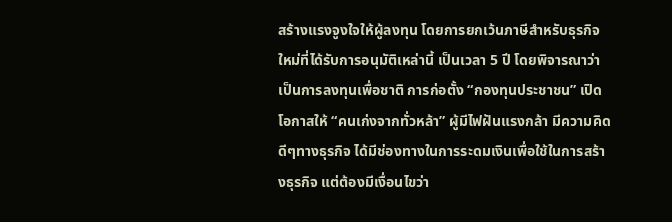สร้างแรงจูงใจให้ผู้ลงทุน โดยการยกเว้นภาษีสำหรับธุรกิจใหม่ที่ได้รับการอนุมัติเหล่านี้ เป็นเวลา 5 ปี โดยพิจารณาว่าเป็นการลงทุนเพื่อชาติ การก่อตั้ง “กองทุนประชาชน” เปิดโอกาสให้ “คนเก่งจากทั่วหล้า” ผู้มีไฟฝันแรงกล้า มีความคิดดีๆทางธุรกิจ ได้มีช่องทางในการระดมเงินเพื่อใช้ในการสร้างธุรกิจ แต่ต้องมีเงื่อนไขว่า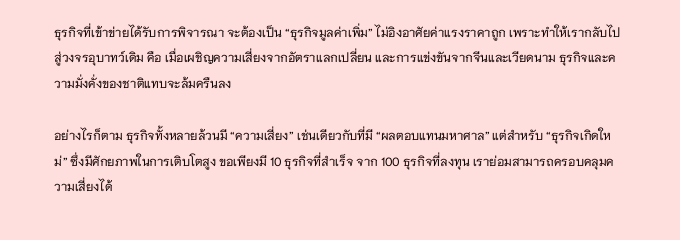ธุรกิจที่เข้าข่ายได้รับการพิจารณา จะต้องเป็น “ธุรกิจมูลค่าเพิ่ม” ไม่อิงอาศัยค่าแรงราคาถูก เพราะทำให้เรากลับไปสู่วงจรอุบาทว์เดิม คือ เมื่อเผชิญความเสี่ยงจากอัตราแลกเปลี่ยน และการแข่งขันจากจีนและเวียดนาม ธุรกิจและความมั่งคั่งของชาติแทบจะล้มครืนลง

อย่างไรก็ตาม ธุรกิจทั้งหลายล้วนมี “ความเสี่ยง” เช่นเดียวกับที่มี “ผลตอบแทนมหาศาล” แต่สำหรับ “ธุรกิจเกิดใหม่” ซึ่งมีศักยภาพในการเติบโตสูง ขอเพียงมี 10 ธุรกิจที่สำเร็จ จาก 100 ธุรกิจที่ลงทุน เราย่อมสามารถครอบคลุมความเสี่ยงได้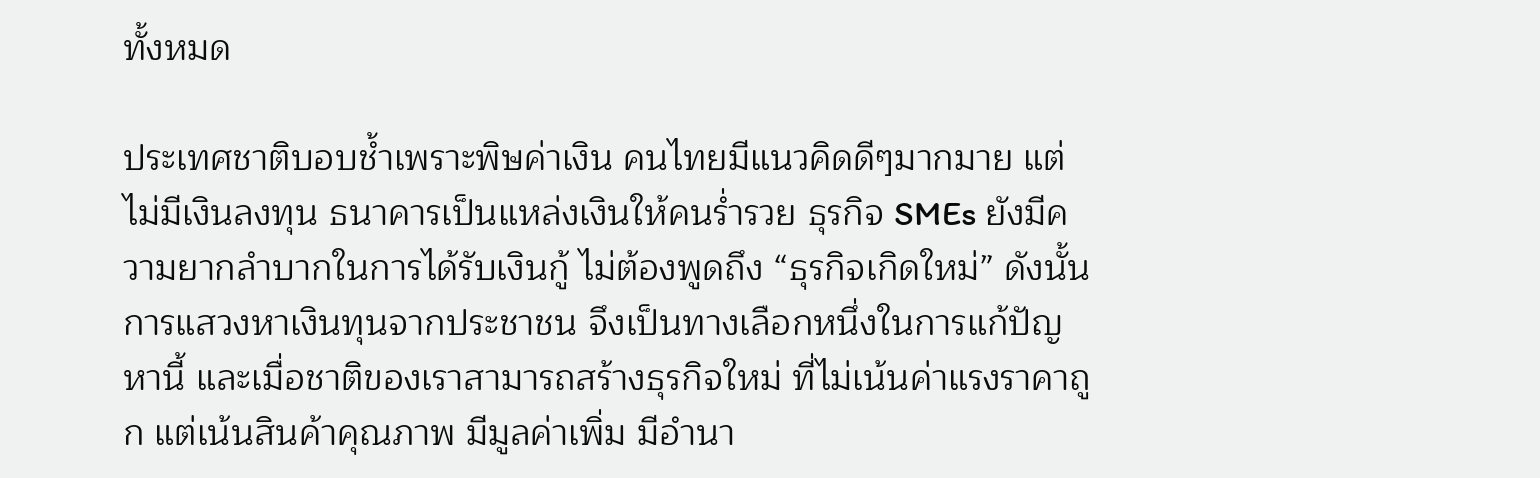ทั้งหมด

ประเทศชาติบอบช้ำเพราะพิษค่าเงิน คนไทยมีแนวคิดดีๆมากมาย แต่ไม่มีเงินลงทุน ธนาคารเป็นแหล่งเงินให้คนร่ำรวย ธุรกิจ SMEs ยังมีความยากลำบากในการได้รับเงินกู้ ไม่ต้องพูดถึง “ธุรกิจเกิดใหม่” ดังนั้น การแสวงหาเงินทุนจากประชาชน จึงเป็นทางเลือกหนึ่งในการแก้ปัญหานี้ และเมื่อชาติของเราสามารถสร้างธุรกิจใหม่ ที่ไม่เน้นค่าแรงราคาถูก แต่เน้นสินค้าคุณภาพ มีมูลค่าเพิ่ม มีอำนา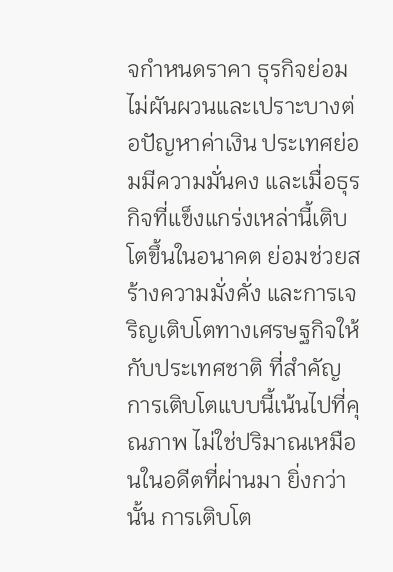จกำหนดราคา ธุรกิจย่อมไม่ผันผวนและเปราะบางต่อปัญหาค่าเงิน ประเทศย่อมมีความมั่นคง และเมื่อธุรกิจที่แข็งแกร่งเหล่านี้เติบโตขึ้นในอนาคต ย่อมช่วยสร้างความมั่งคั่ง และการเจริญเติบโตทางเศรษฐกิจให้กับประเทศชาติ ที่สำคัญ การเติบโตแบบนี้เน้นไปที่คุณภาพ ไม่ใช่ปริมาณเหมือนในอดีตที่ผ่านมา ยิ่งกว่านั้น การเติบโต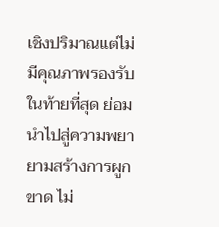เชิงปริมาณแต่ไม่มีคุณภาพรองรับ ในท้ายที่สุด ย่อมนำไปสู่ความพยายามสร้างการผูกขาด ไม่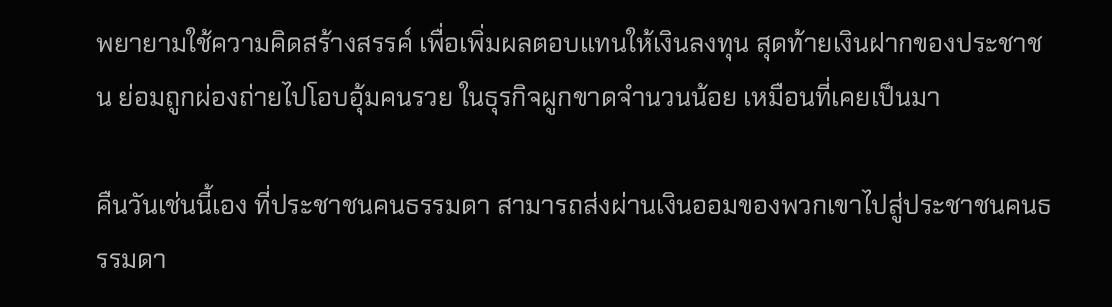พยายามใช้ความคิดสร้างสรรค์ เพื่อเพิ่มผลตอบแทนให้เงินลงทุน สุดท้ายเงินฝากของประชาชน ย่อมถูกผ่องถ่ายไปโอบอุ้มคนรวย ในธุรกิจผูกขาดจำนวนน้อย เหมือนที่เคยเป็นมา

คืนวันเช่นนี้เอง ที่ประชาชนคนธรรมดา สามารถส่งผ่านเงินออมของพวกเขาไปสู่ประชาชนคนธรรมดา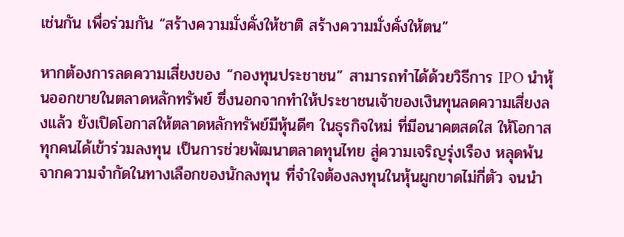เช่นกัน เพื่อร่วมกัน “สร้างความมั่งคั่งให้ชาติ สร้างความมั่งคั่งให้ตน”

หากต้องการลดความเสี่ยงของ “กองทุนประชาชน” สามารถทำได้ด้วยวิธีการ IPO นำหุ้นออกขายในตลาดหลักทรัพย์ ซึ่งนอกจากทำให้ประชาชนเจ้าของเงินทุนลดความเสี่ยงลงแล้ว ยังเปิดโอกาสให้ตลาดหลักทรัพย์มีหุ้นดีๆ ในธุรกิจใหม่ ที่มีอนาคตสดใส ให้โอกาสทุกคนได้เข้าร่วมลงทุน เป็นการช่วยพัฒนาตลาดทุนไทย สู่ความเจริญรุ่งเรือง หลุดพ้นจากความจำกัดในทางเลือกของนักลงทุน ที่จำใจต้องลงทุนในหุ้นผูกขาดไม่กี่ตัว จนนำ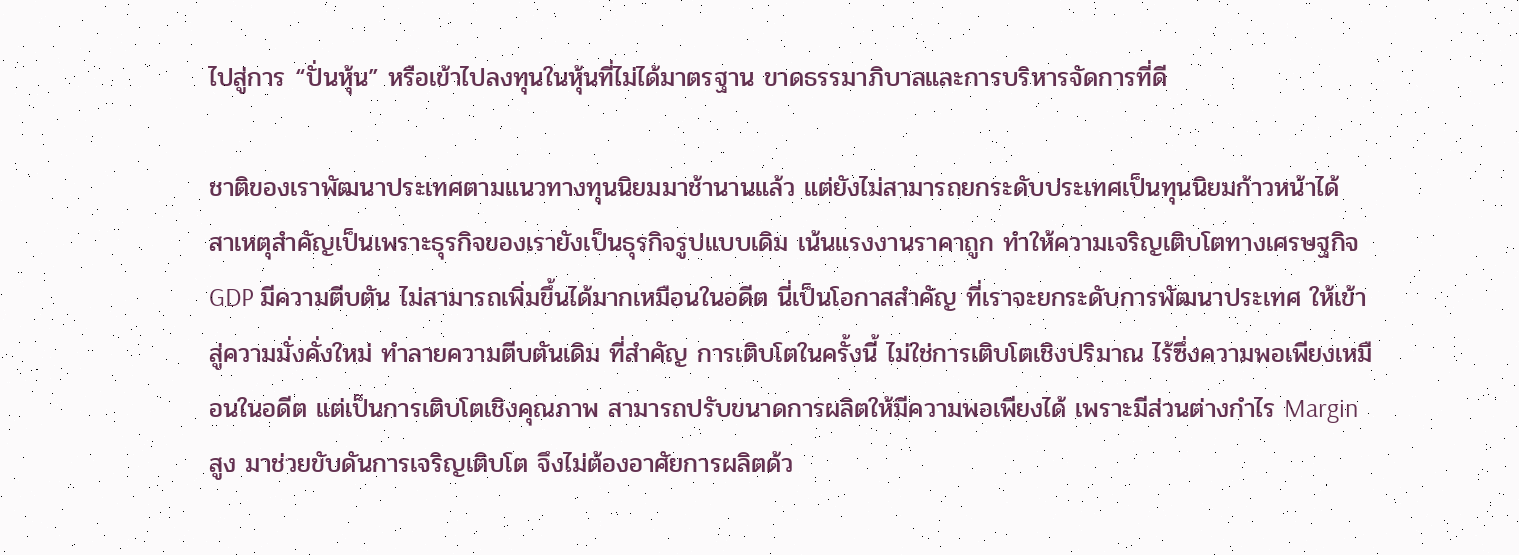ไปสู่การ “ปั่นหุ้น” หรือเข้าไปลงทุนในหุ้นที่ไม่ได้มาตรฐาน ขาดธรรมาภิบาลและการบริหารจัดการที่ดี

ชาติของเราพัฒนาประเทศตามแนวทางทุนนิยมมาช้านานแล้ว แต่ยังไม่สามารถยกระดับประเทศเป็นทุนนิยมก้าวหน้าได้ สาเหตุสำคัญเป็นเพราะธุรกิจของเรายังเป็นธุรกิจรูปแบบเดิม เน้นแรงงานราคาถูก ทำให้ความเจริญเติบโตทางเศรษฐกิจ GDP มีความตีบตัน ไม่สามารถเพิ่มขึ้นได้มากเหมือนในอดีต นี่เป็นโอกาสสำคัญ ที่เราจะยกระดับการพัฒนาประเทศ ให้เข้าสู่ความมั่งคั่งใหม่ ทำลายความตีบตันเดิม ที่สำคัญ การเติบโตในครั้งนี้ ไม่ใช่การเติบโตเชิงปริมาณ ไร้ซึ่งความพอเพียงเหมือนในอดีต แต่เป็นการเติบโตเชิงคุณภาพ สามารถปรับขนาดการผลิตให้มีความพอเพียงได้ เพราะมีส่วนต่างกำไร Margin สูง มาช่วยขับดันการเจริญเติบโต จึงไม่ต้องอาศัยการผลิตด้ว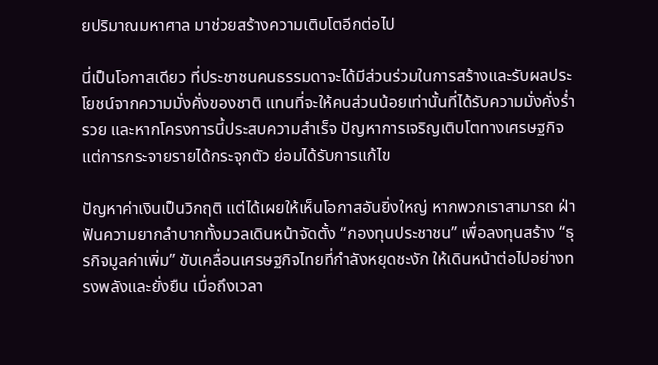ยปริมาณมหาศาล มาช่วยสร้างความเติบโตอีกต่อไป

นี่เป็นโอกาสเดียว ที่ประชาชนคนธรรมดาจะได้มีส่วนร่วมในการสร้างและรับผลประโยชน์จากความมั่งคั่งของชาติ แทนที่จะให้คนส่วนน้อยเท่านั้นที่ได้รับความมั่งคั่งร่ำรวย และหากโครงการนี้ประสบความสำเร็จ ปัญหาการเจริญเติบโตทางเศรษฐกิจ แต่การกระจายรายได้กระจุกตัว ย่อมได้รับการแก้ไข

ปัญหาค่าเงินเป็นวิกฤติ แต่ได้เผยให้เห็นโอกาสอันยิ่งใหญ่ หากพวกเราสามารถ ฝ่าฟันความยากลำบากทั้งมวลเดินหน้าจัดตั้ง “กองทุนประชาชน” เพื่อลงทุนสร้าง “ธุรกิจมูลค่าเพิ่ม” ขับเคลื่อนเศรษฐกิจไทยที่กำลังหยุดชะงัก ให้เดินหน้าต่อไปอย่างทรงพลังและยั่งยืน เมื่อถึงเวลา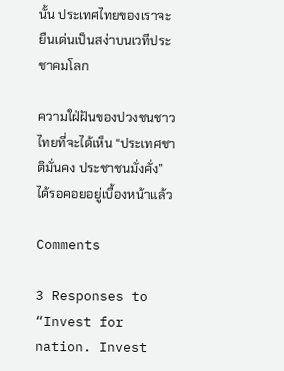นั้น ประเทศไทยของเราจะยืนเด่นเป็นสง่าบนเวทีประชาคมโลก

ความใฝ่ฝันของปวงชนชาวไทยที่จะได้เห็น “ประเทศชาติมั่นคง ประชาชนมั่งคั่ง” ได้รอคอยอยู่เบื้องหน้าแล้ว

Comments

3 Responses to “Invest for nation. Invest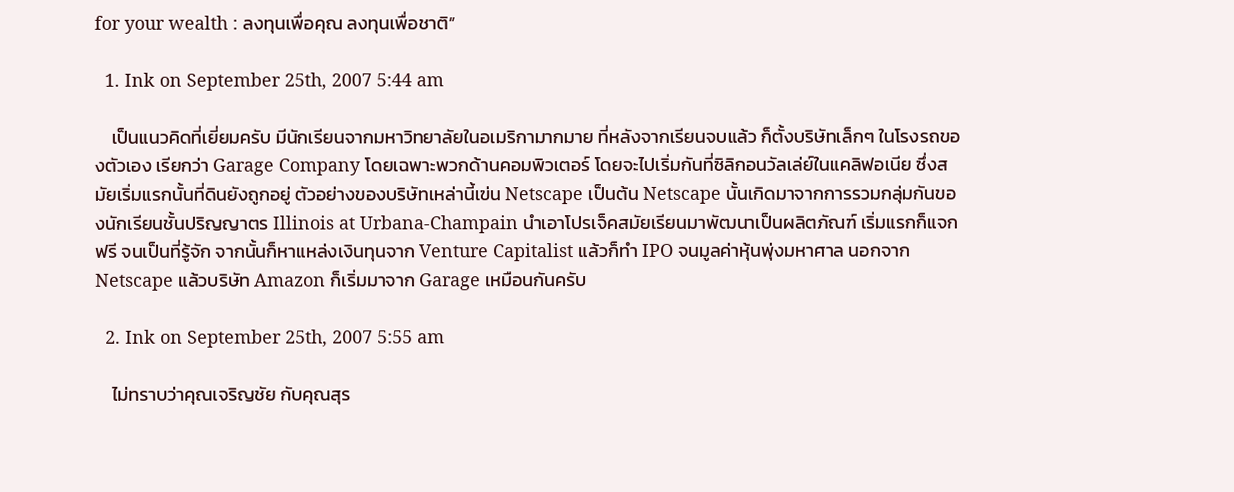for your wealth : ลงทุนเพื่อคุณ ลงทุนเพื่อชาติ”

  1. Ink on September 25th, 2007 5:44 am

    เป็นแนวคิดที่เยี่ยมครับ มีนักเรียนจากมหาวิทยาลัยในอเมริกามากมาย ที่หลังจากเรียนจบแล้ว ก็ตั้งบริษัทเล็กๆ ในโรงรถของตัวเอง เรียกว่า Garage Company โดยเฉพาะพวกด้านคอมพิวเตอร์ โดยจะไปเริ่มกันที่ซิลิกอนวัลเล่ย์ในแคลิฟอเนีย ซึ่งสมัยเริ่มแรกนั้นที่ดินยังถูกอยู่ ตัวอย่างของบริษัทเหล่านี้เฃ่น Netscape เป็นต้น Netscape นั้นเกิดมาจากการรวมกลุ่มกันของนักเรียนชั้นปริญญาตร Illinois at Urbana-Champain นำเอาโปรเจ็คสมัยเรียนมาพัฒนาเป็นผลิตภัณฑ์ เริ่มแรกก็แจกฟรี จนเป็นที่รู้จัก จากนั้นก็หาแหล่งเงินทุนจาก Venture Capitalist แล้วก็ทำ IPO จนมูลค่าหุ้นพุ่งมหาศาล นอกจาก Netscape แล้วบริษัท Amazon ก็เริ่มมาจาก Garage เหมือนกันครับ

  2. Ink on September 25th, 2007 5:55 am

    ไม่ทราบว่าคุณเจริญชัย กับคุณสุร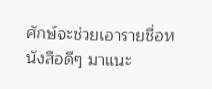ศักษ์จะช่วยเอารายชื่อหนังสือดีๆ มาแนะ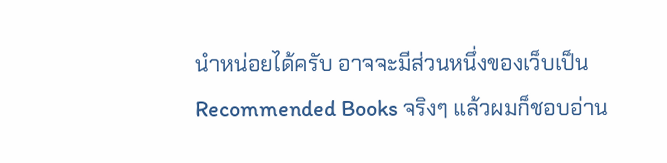นำหน่อยได้ครับ อาจจะมีส่วนหนึ่งของเว็บเป็น Recommended Books จริงๆ แล้วผมก็ชอบอ่าน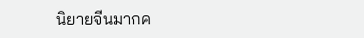นิยายจีนมากค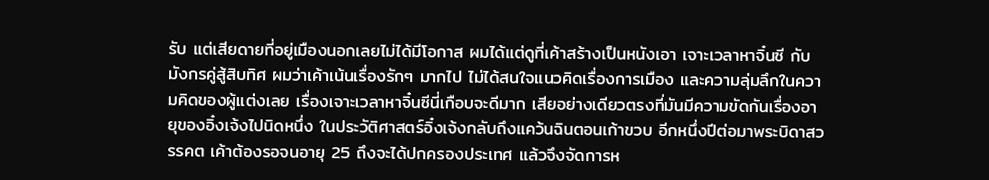รับ แต่เสียดายที่อยู่เมืองนอกเลยไม่ได้มีโอกาส ผมได้แต่ดูที่เค้าสร้างเป็นหนังเอา เจาะเวลาหาจิ๋นซี กับมังกรคู่สู้สิบทิศ ผมว่าเค้าเน้นเรื่องรักๆ มากไป ไม่ได้สนใจแนวคิดเรื่องการเมือง และความลุ่มลึกในความคิดของผู้แต่งเลย เรื่องเจาะเวลาหาจิ๋นซีนี่เกือบจะดีมาก เสียอย่างเดียวตรงที่มันมีความขัดกันเรื่องอายุของอิ๋งเจ้งไปนิดหนึ่ง ในประวัติศาสตร์อิ๋งเจ้งกลับถึงแคว้นฉินตอนเก้าขวบ อีกหนึ่งปีต่อมาพระบิดาสวรรคต เค้าต้องรอจนอายุ 25 ถึงจะได้ปกครองประเทศ แล้วจึงจัดการห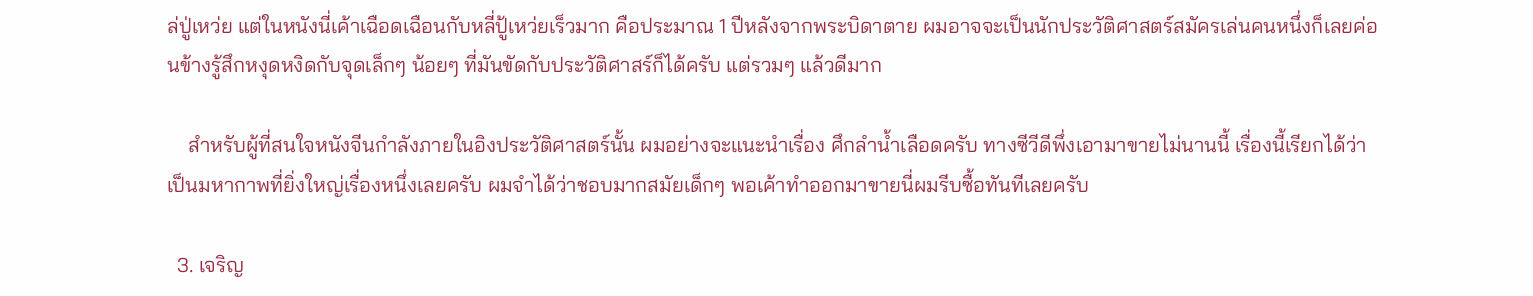ล่ปู่เหว่ย แต่ในหนังนี่เค้าเฉือดเฉือนกับหลี่ปู้เหว่ยเร็วมาก คือประมาณ 1 ปีหลังจากพระบิดาตาย ผมอาจจะเป็นนักประวัติศาสตร์สมัครเล่นคนหนึ่งก็เลยค่อนข้างรู้สึกหงุดหงิดกับจุดเล็กๆ น้อยๆ ที่มันขัดกับประวัติศาสร์ก็ได้ครับ แต่รวมๆ แล้วดีมาก

    สำหรับผู้ที่สนใจหนังจีนกำลังภายในอิงประวัติศาสตร์นั้น ผมอย่างจะแนะนำเรื่อง ศึกลำน้ำเลือดครับ ทางซีวีดีพึ่งเอามาขายไม่นานนี้ เรื่องนี้เรียกได้ว่าเป็นมหากาพที่ยิ่งใหญ่เรื่องหนึ่งเลยครับ ผมจำได้ว่าชอบมากสมัยเด็กๆ พอเค้าทำออกมาขายนี่ผมรีบซื้อทันทีเลยครับ

  3. เจริญ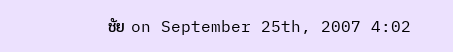ชัย on September 25th, 2007 4:02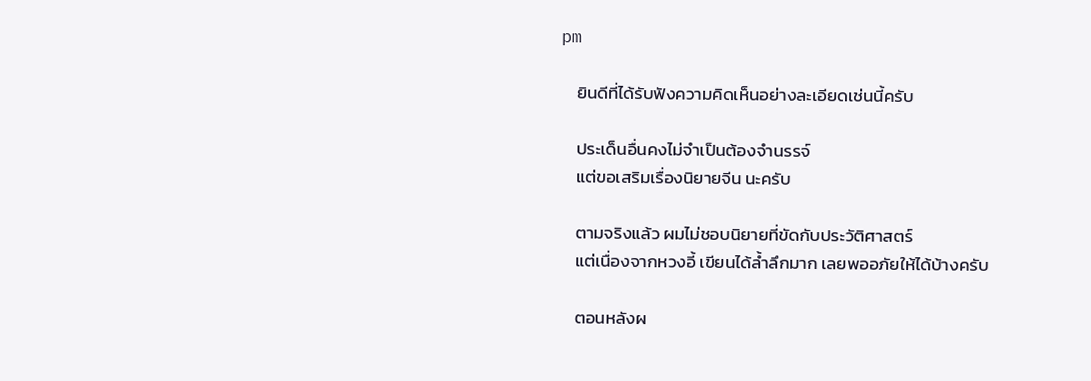pm

    ยินดีที่ได้รับฟังความคิดเห็นอย่างละเอียดเช่นนี้ครับ

    ประเด็นอื่นคงไม่จำเป็นต้องจำนรรจ์
    แต่ขอเสริมเรื่องนิยายจีน นะครับ

    ตามจริงแล้ว ผมไม่ชอบนิยายที่ขัดกับประวัติศาสตร์
    แต่เนื่องจากหวงอี้ เขียนได้ล้ำลึกมาก เลยพออภัยให้ได้บ้างครับ

    ตอนหลังผ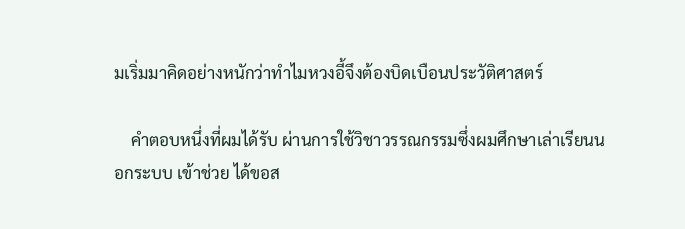มเริ่มมาคิดอย่างหนักว่าทำไมหวงอี้จึงต้องบิดเบือนประวัติศาสตร์

    คำตอบหนึ่งที่ผมได้รับ ผ่านการใช้วิชาวรรณกรรมซึ่งผมศึกษาเล่าเรียนนอกระบบ เข้าช่วย ได้ขอส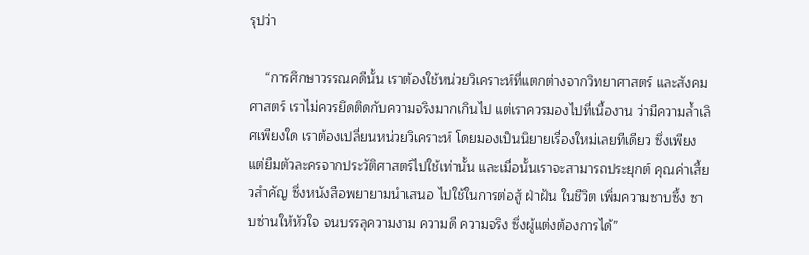รุปว่า

    “การศึกษาวรรณคดีนั้น เราต้องใช้หน่วยวิเคราะห์ที่แตกต่างจากวิทยาศาสตร์ และสังคมศาสตร์ เราไม่ควรยึดติดกับความจริงมากเกินไป แต่เราควรมองไปที่เนื้องาน ว่ามีความล้ำเลิศเพียงใด เราต้องเปลี่ยนหน่วยวิเคราะห์ โดยมองเป็นนิยายเรื่องใหม่เลยทีเดียว ซึ่งเพียงแต่ยืมตัวละครจากประวัติศาสตร์ไปใช้เท่านั้น และเมื่อนั้นเราจะสามารถประยุกต์ คุณค่าเสี้ยวสำคัญ ซึ่งหนังสือพยายามนำเสนอ ไปใช้ในการต่อสู้ ฝ่าฝัน ในชีวิต เพิ่มความซาบซึ้ง ซาบซ่านให้หัวใจ จนบรรลุความงาม ความดี ความจริง ซึ่งผู้แต่งต้องการได้”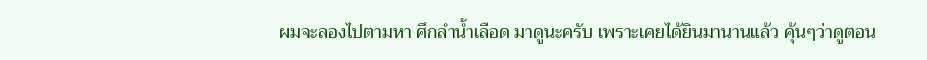ผมจะลองไปตามหา ศึกลำน้ำเลือด มาดูนะครับ เพราะเคยได้ยินมานานแล้ว คุ้นๆว่าดูตอน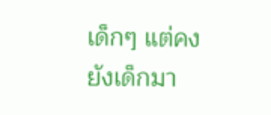เด็กๆ แต่คงยังเด็กมา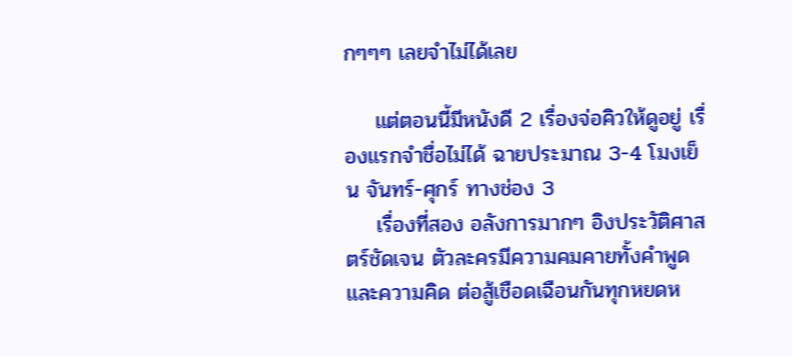กๆๆๆ เลยจำไม่ได้เลย

    แต่ตอนนี้มีหนังดี 2 เรื่องจ่อคิวให้ดูอยู่ เรื่องแรกจำชื่อไม่ได้ ฉายประมาณ 3-4 โมงเย็น จันทร์-ศุกร์ ทางช่อง 3
    เรื่องที่สอง อลังการมากๆ อิงประวัติศาสตร์ชัดเจน ตัวละครมีความคมคายทั้งคำพูดและความคิด ต่อสู้เชือดเฉือนกันทุกหยดห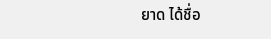ยาด ได้ชื่อ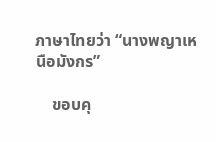ภาษาไทยว่า “นางพญาเหนือมังกร”

    ขอบคุ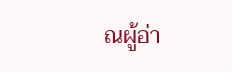ณผู้อ่า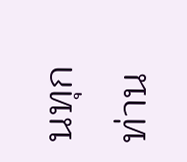นทุกท่าน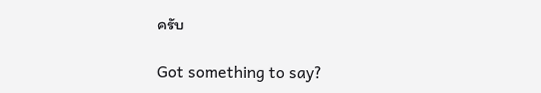ครับ

Got something to say?